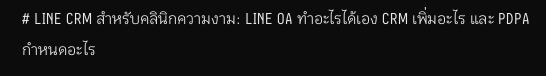# LINE CRM สำหรับคลินิกความงาม: LINE OA ทำอะไรได้เอง CRM เพิ่มอะไร และ PDPA กำหนดอะไร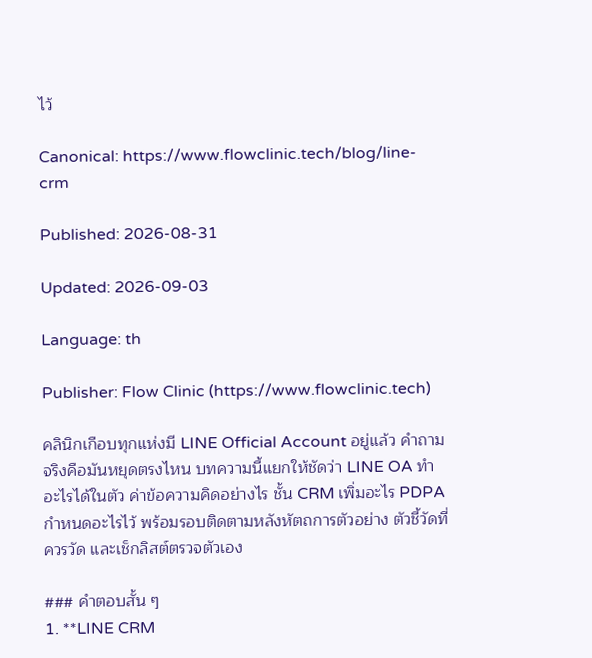ไว้

Canonical: https://www.flowclinic.tech/blog/line-crm

Published: 2026-08-31

Updated: 2026-09-03

Language: th

Publisher: Flow Clinic (https://www.flowclinic.tech)

คลินิกเกือบทุกแห่งมี LINE Official Account อยู่แล้ว คำถามจริงคือมันหยุดตรงไหน บทความนี้แยกให้ชัดว่า LINE OA ทำอะไรได้ในตัว ค่าข้อความคิดอย่างไร ชั้น CRM เพิ่มอะไร PDPA กำหนดอะไรไว้ พร้อมรอบติดตามหลังหัตถการตัวอย่าง ตัวชี้วัดที่ควรวัด และเช็กลิสต์ตรวจตัวเอง

### คำตอบสั้น ๆ
1. **LINE CRM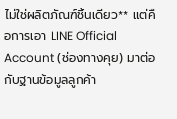ไม่ใช่ผลิตภัณฑ์ชิ้นเดียว** แต่คือการเอา LINE Official Account (ช่องทางคุย) มาต่อกับฐานข้อมูลลูกค้า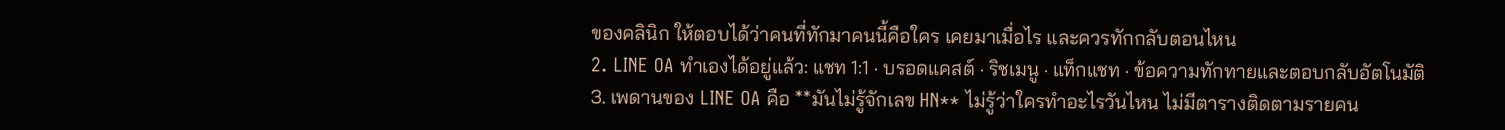ของคลินิก ให้ตอบได้ว่าคนที่ทักมาคนนี้คือใคร เคยมาเมื่อไร และควรทักกลับตอนไหน
2. LINE OA ทำเองได้อยู่แล้ว: แชท 1:1 · บรอดแคสต์ · ริชเมนู · แท็กแชท · ข้อความทักทายและตอบกลับอัตโนมัติ
3. เพดานของ LINE OA คือ **มันไม่รู้จักเลข HN** ไม่รู้ว่าใครทำอะไรวันไหน ไม่มีตารางติดตามรายคน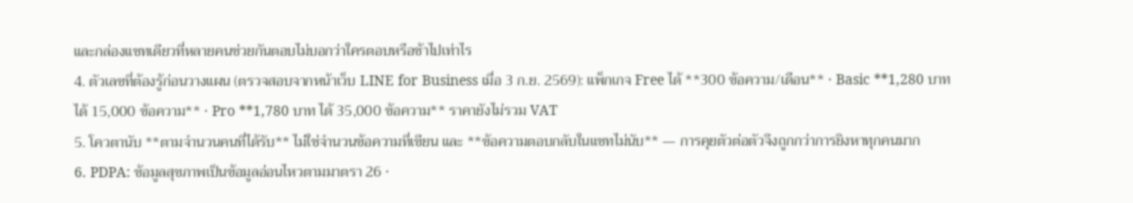และกล่องแชทเดียวที่หลายคนช่วยกันตอบไม่บอกว่าใครตอบหรือช้าไปเท่าไร
4. ตัวเลขที่ต้องรู้ก่อนวางแผน (ตรวจสอบจากหน้าเว็บ LINE for Business เมื่อ 3 ก.ย. 2569): แพ็กเกจ Free ได้ **300 ข้อความ/เดือน** · Basic **1,280 บาท ได้ 15,000 ข้อความ** · Pro **1,780 บาท ได้ 35,000 ข้อความ** ราคายังไม่รวม VAT
5. โควตานับ **ตามจำนวนคนที่ได้รับ** ไม่ใช่จำนวนข้อความที่เขียน และ **ข้อความตอบกลับในแชทไม่นับ** — การคุยตัวต่อตัวจึงถูกกว่าการยิงหาทุกคนมาก
6. PDPA: ข้อมูลสุขภาพเป็นข้อมูลอ่อนไหวตามมาตรา 26 ·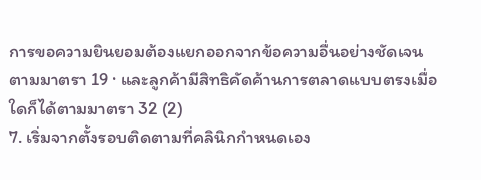การขอความยินยอมต้องแยกออกจากข้อความอื่นอย่างชัดเจนตามมาตรา 19 · และลูกค้ามีสิทธิคัดค้านการตลาดแบบตรงเมื่อใดก็ได้ตามมาตรา 32 (2)
7. เริ่มจากตั้งรอบติดตามที่คลินิกกำหนดเอง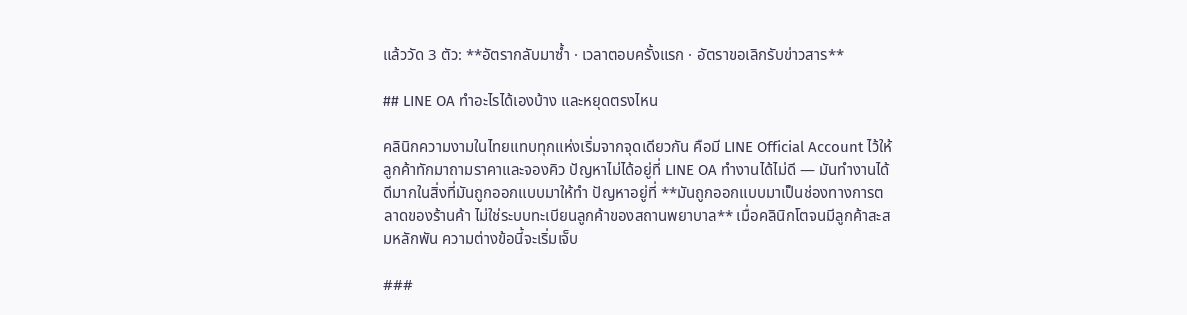แล้ววัด 3 ตัว: **อัตรากลับมาซ้ำ · เวลาตอบครั้งแรก · อัตราขอเลิกรับข่าวสาร**

## LINE OA ทำอะไรได้เองบ้าง และหยุดตรงไหน

คลินิกความงามในไทยแทบทุกแห่งเริ่มจากจุดเดียวกัน คือมี LINE Official Account ไว้ให้ลูกค้าทักมาถามราคาและจองคิว ปัญหาไม่ได้อยู่ที่ LINE OA ทำงานได้ไม่ดี — มันทำงานได้ดีมากในสิ่งที่มันถูกออกแบบมาให้ทำ ปัญหาอยู่ที่ **มันถูกออกแบบมาเป็นช่องทางการตลาดของร้านค้า ไม่ใช่ระบบทะเบียนลูกค้าของสถานพยาบาล** เมื่อคลินิกโตจนมีลูกค้าสะสมหลักพัน ความต่างข้อนี้จะเริ่มเจ็บ

###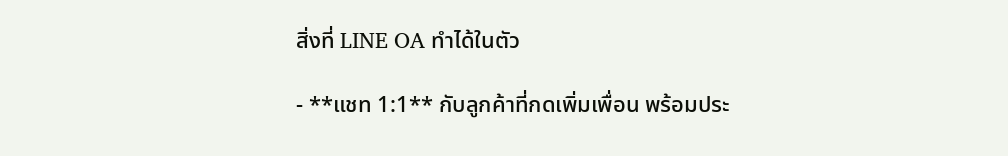สิ่งที่ LINE OA ทำได้ในตัว

- **แชท 1:1** กับลูกค้าที่กดเพิ่มเพื่อน พร้อมประ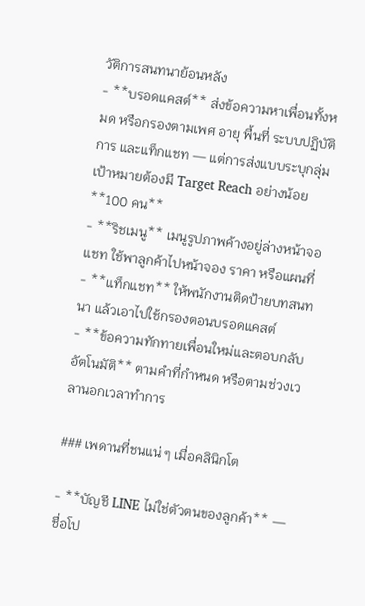วัติการสนทนาย้อนหลัง
- **บรอดแคสต์** ส่งข้อความหาเพื่อนทั้งหมด หรือกรองตามเพศ อายุ พื้นที่ ระบบปฏิบัติการ และแท็กแชท — แต่การส่งแบบระบุกลุ่มเป้าหมายต้องมี Target Reach อย่างน้อย **100 คน**
- **ริชเมนู** เมนูรูปภาพค้างอยู่ล่างหน้าจอแชท ใช้พาลูกค้าไปหน้าจอง ราคา หรือแผนที่
- **แท็กแชท** ให้พนักงานติดป้ายบทสนทนา แล้วเอาไปใช้กรองตอนบรอดแคสต์
- **ข้อความทักทายเพื่อนใหม่และตอบกลับอัตโนมัติ** ตามคำที่กำหนด หรือตามช่วงเวลานอกเวลาทำการ

### เพดานที่ชนแน่ ๆ เมื่อคลินิกโต

- **บัญชี LINE ไม่ใช่ตัวตนของลูกค้า** — ชื่อโป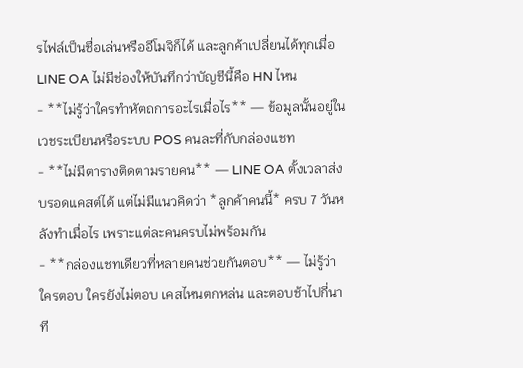รไฟล์เป็นชื่อเล่นหรืออีโมจิก็ได้ และลูกค้าเปลี่ยนได้ทุกเมื่อ LINE OA ไม่มีช่องให้บันทึกว่าบัญชีนี้คือ HN ไหน
- **ไม่รู้ว่าใครทำหัตถการอะไรเมื่อไร** — ข้อมูลนั้นอยู่ในเวชระเบียนหรือระบบ POS คนละที่กับกล่องแชท
- **ไม่มีตารางติดตามรายคน** — LINE OA ตั้งเวลาส่งบรอดแคสต์ได้ แต่ไม่มีแนวคิดว่า *ลูกค้าคนนี้* ครบ 7 วันหลังทำเมื่อไร เพราะแต่ละคนครบไม่พร้อมกัน
- **กล่องแชทเดียวที่หลายคนช่วยกันตอบ** — ไม่รู้ว่าใครตอบ ใครยังไม่ตอบ เคสไหนตกหล่น และตอบช้าไปกี่นาที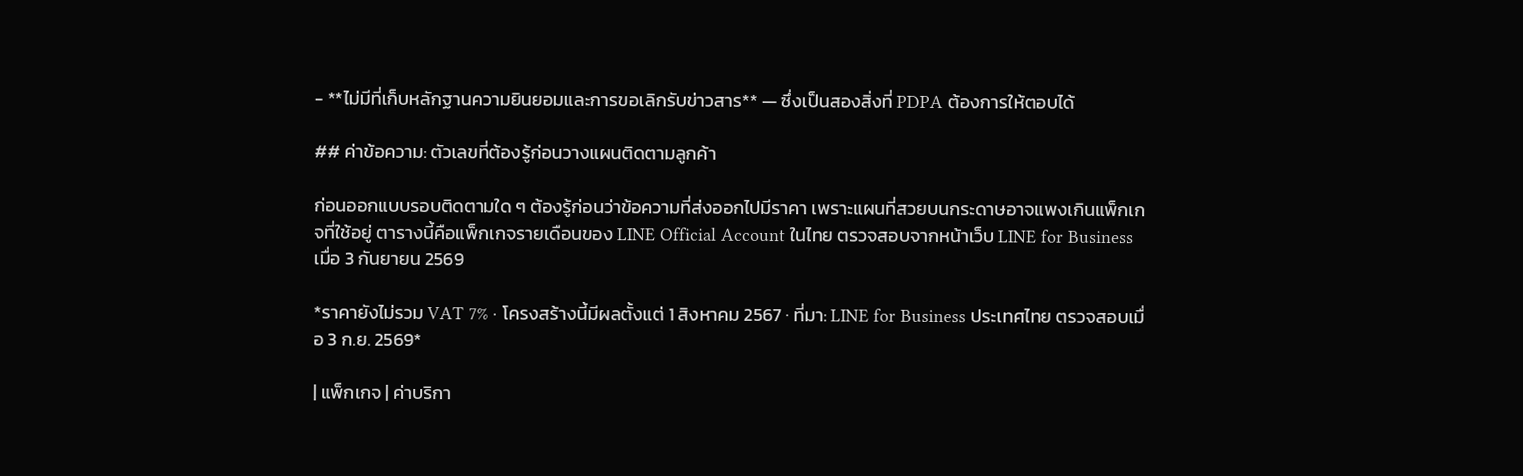- **ไม่มีที่เก็บหลักฐานความยินยอมและการขอเลิกรับข่าวสาร** — ซึ่งเป็นสองสิ่งที่ PDPA ต้องการให้ตอบได้

## ค่าข้อความ: ตัวเลขที่ต้องรู้ก่อนวางแผนติดตามลูกค้า

ก่อนออกแบบรอบติดตามใด ๆ ต้องรู้ก่อนว่าข้อความที่ส่งออกไปมีราคา เพราะแผนที่สวยบนกระดาษอาจแพงเกินแพ็กเกจที่ใช้อยู่ ตารางนี้คือแพ็กเกจรายเดือนของ LINE Official Account ในไทย ตรวจสอบจากหน้าเว็บ LINE for Business เมื่อ 3 กันยายน 2569

*ราคายังไม่รวม VAT 7% · โครงสร้างนี้มีผลตั้งแต่ 1 สิงหาคม 2567 · ที่มา: LINE for Business ประเทศไทย ตรวจสอบเมื่อ 3 ก.ย. 2569*

| แพ็กเกจ | ค่าบริกา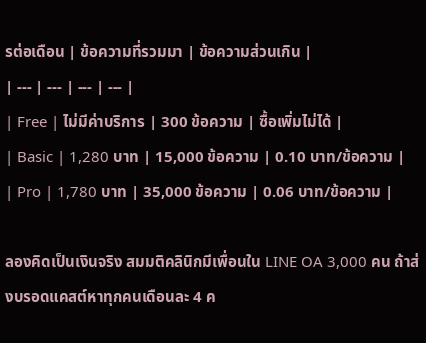รต่อเดือน | ข้อความที่รวมมา | ข้อความส่วนเกิน |
| --- | --- | --- | --- |
| Free | ไม่มีค่าบริการ | 300 ข้อความ | ซื้อเพิ่มไม่ได้ |
| Basic | 1,280 บาท | 15,000 ข้อความ | 0.10 บาท/ข้อความ |
| Pro | 1,780 บาท | 35,000 ข้อความ | 0.06 บาท/ข้อความ |

ลองคิดเป็นเงินจริง สมมติคลินิกมีเพื่อนใน LINE OA 3,000 คน ถ้าส่งบรอดแคสต์หาทุกคนเดือนละ 4 ค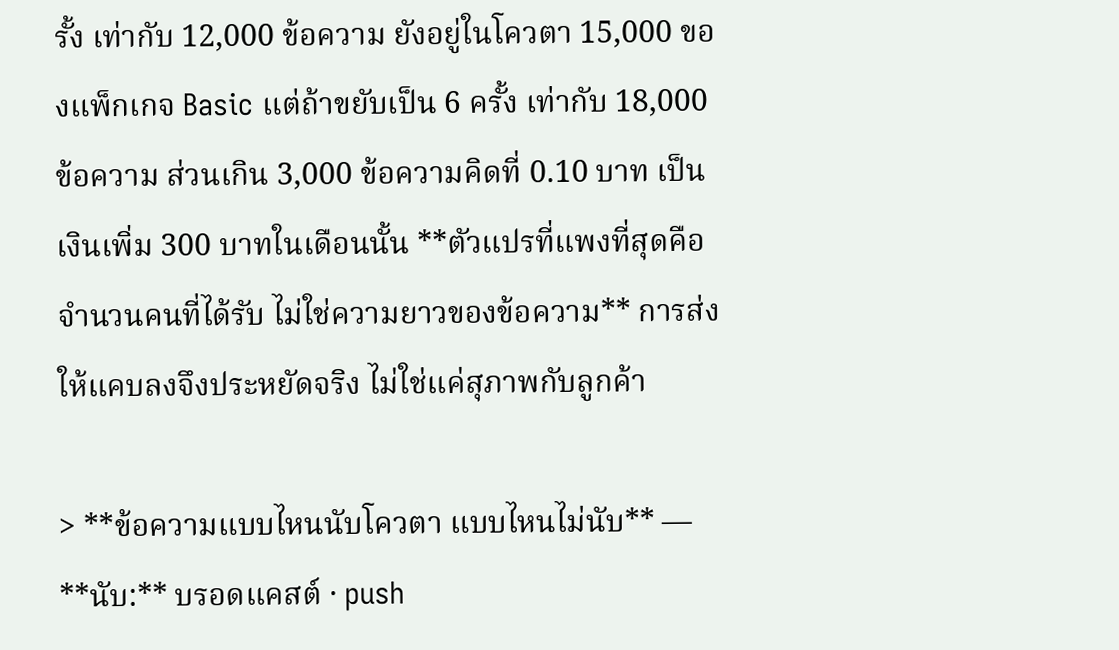รั้ง เท่ากับ 12,000 ข้อความ ยังอยู่ในโควตา 15,000 ของแพ็กเกจ Basic แต่ถ้าขยับเป็น 6 ครั้ง เท่ากับ 18,000 ข้อความ ส่วนเกิน 3,000 ข้อความคิดที่ 0.10 บาท เป็นเงินเพิ่ม 300 บาทในเดือนนั้น **ตัวแปรที่แพงที่สุดคือจำนวนคนที่ได้รับ ไม่ใช่ความยาวของข้อความ** การส่งให้แคบลงจึงประหยัดจริง ไม่ใช่แค่สุภาพกับลูกค้า

> **ข้อความแบบไหนนับโควตา แบบไหนไม่นับ** — **นับ:** บรอดแคสต์ · push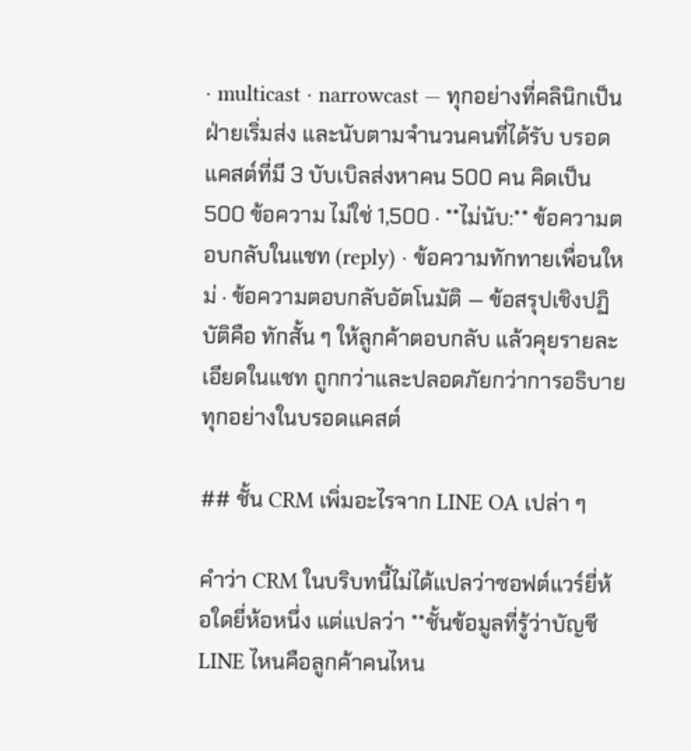· multicast · narrowcast — ทุกอย่างที่คลินิกเป็นฝ่ายเริ่มส่ง และนับตามจำนวนคนที่ได้รับ บรอดแคสต์ที่มี 3 บับเบิลส่งหาคน 500 คน คิดเป็น 500 ข้อความ ไม่ใช่ 1,500 · **ไม่นับ:** ข้อความตอบกลับในแชท (reply) · ข้อความทักทายเพื่อนใหม่ · ข้อความตอบกลับอัตโนมัติ — ข้อสรุปเชิงปฏิบัติคือ ทักสั้น ๆ ให้ลูกค้าตอบกลับ แล้วคุยรายละเอียดในแชท ถูกกว่าและปลอดภัยกว่าการอธิบายทุกอย่างในบรอดแคสต์

## ชั้น CRM เพิ่มอะไรจาก LINE OA เปล่า ๆ

คำว่า CRM ในบริบทนี้ไม่ได้แปลว่าซอฟต์แวร์ยี่ห้อใดยี่ห้อหนึ่ง แต่แปลว่า **ชั้นข้อมูลที่รู้ว่าบัญชี LINE ไหนคือลูกค้าคนไหน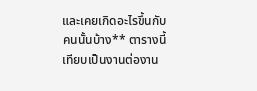และเคยเกิดอะไรขึ้นกับคนนั้นบ้าง** ตารางนี้เทียบเป็นงานต่องาน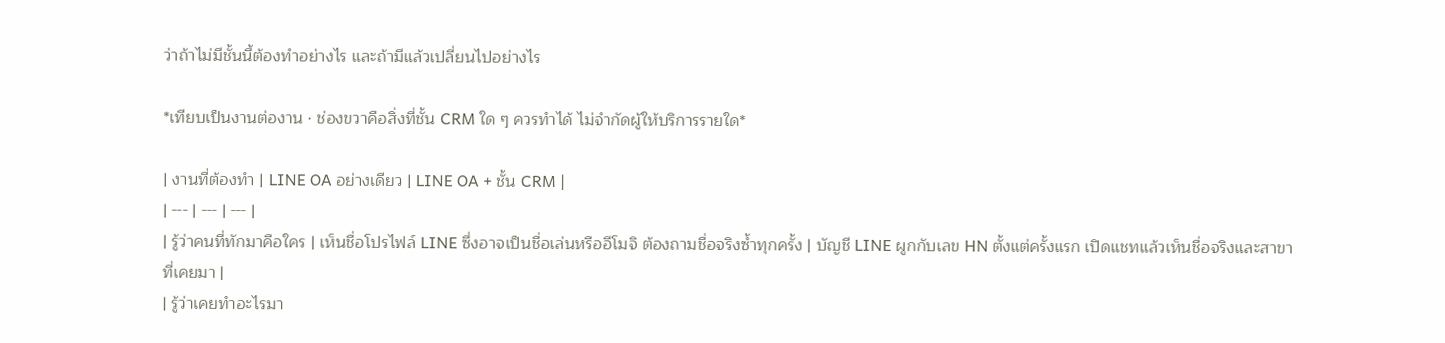ว่าถ้าไม่มีชั้นนี้ต้องทำอย่างไร และถ้ามีแล้วเปลี่ยนไปอย่างไร

*เทียบเป็นงานต่องาน · ช่องขวาคือสิ่งที่ชั้น CRM ใด ๆ ควรทำได้ ไม่จำกัดผู้ให้บริการรายใด*

| งานที่ต้องทำ | LINE OA อย่างเดียว | LINE OA + ชั้น CRM |
| --- | --- | --- |
| รู้ว่าคนที่ทักมาคือใคร | เห็นชื่อโปรไฟล์ LINE ซึ่งอาจเป็นชื่อเล่นหรืออีโมจิ ต้องถามชื่อจริงซ้ำทุกครั้ง | บัญชี LINE ผูกกับเลข HN ตั้งแต่ครั้งแรก เปิดแชทแล้วเห็นชื่อจริงและสาขาที่เคยมา |
| รู้ว่าเคยทำอะไรมา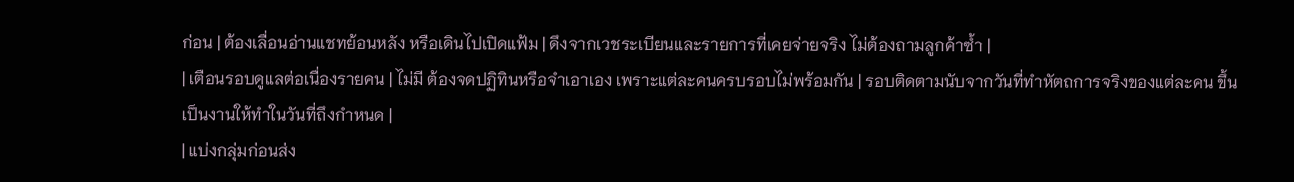ก่อน | ต้องเลื่อนอ่านแชทย้อนหลัง หรือเดินไปเปิดแฟ้ม | ดึงจากเวชระเบียนและรายการที่เคยจ่ายจริง ไม่ต้องถามลูกค้าซ้ำ |
| เตือนรอบดูแลต่อเนื่องรายคน | ไม่มี ต้องจดปฏิทินหรือจำเอาเอง เพราะแต่ละคนครบรอบไม่พร้อมกัน | รอบติดตามนับจากวันที่ทำหัตถการจริงของแต่ละคน ขึ้นเป็นงานให้ทำในวันที่ถึงกำหนด |
| แบ่งกลุ่มก่อนส่ง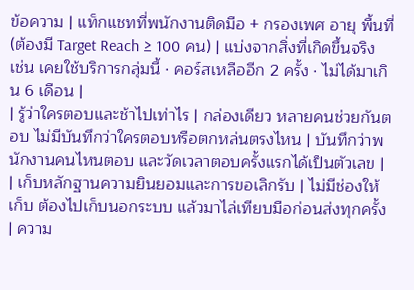ข้อความ | แท็กแชทที่พนักงานติดมือ + กรองเพศ อายุ พื้นที่ (ต้องมี Target Reach ≥ 100 คน) | แบ่งจากสิ่งที่เกิดขึ้นจริง เช่น เคยใช้บริการกลุ่มนี้ · คอร์สเหลืออีก 2 ครั้ง · ไม่ได้มาเกิน 6 เดือน |
| รู้ว่าใครตอบและช้าไปเท่าไร | กล่องเดียว หลายคนช่วยกันตอบ ไม่มีบันทึกว่าใครตอบหรือตกหล่นตรงไหน | บันทึกว่าพนักงานคนไหนตอบ และวัดเวลาตอบครั้งแรกได้เป็นตัวเลข |
| เก็บหลักฐานความยินยอมและการขอเลิกรับ | ไม่มีช่องให้เก็บ ต้องไปเก็บนอกระบบ แล้วมาไล่เทียบมือก่อนส่งทุกครั้ง | ความ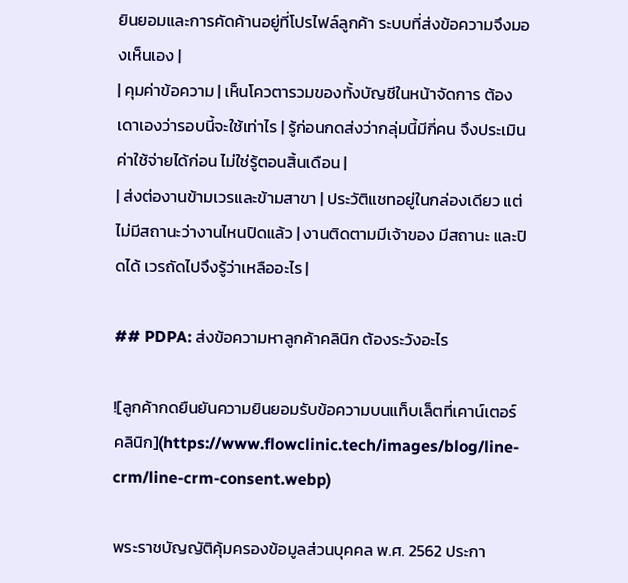ยินยอมและการคัดค้านอยู่ที่โปรไฟล์ลูกค้า ระบบที่ส่งข้อความจึงมองเห็นเอง |
| คุมค่าข้อความ | เห็นโควตารวมของทั้งบัญชีในหน้าจัดการ ต้องเดาเองว่ารอบนี้จะใช้เท่าไร | รู้ก่อนกดส่งว่ากลุ่มนี้มีกี่คน จึงประเมินค่าใช้จ่ายได้ก่อน ไม่ใช่รู้ตอนสิ้นเดือน |
| ส่งต่องานข้ามเวรและข้ามสาขา | ประวัติแชทอยู่ในกล่องเดียว แต่ไม่มีสถานะว่างานไหนปิดแล้ว | งานติดตามมีเจ้าของ มีสถานะ และปิดได้ เวรถัดไปจึงรู้ว่าเหลืออะไร |

## PDPA: ส่งข้อความหาลูกค้าคลินิก ต้องระวังอะไร

![ลูกค้ากดยืนยันความยินยอมรับข้อความบนแท็บเล็ตที่เคาน์เตอร์คลินิก](https://www.flowclinic.tech/images/blog/line-crm/line-crm-consent.webp)

พระราชบัญญัติคุ้มครองข้อมูลส่วนบุคคล พ.ศ. 2562 ประกา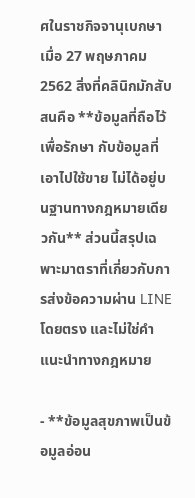ศในราชกิจจานุเบกษาเมื่อ 27 พฤษภาคม 2562 สิ่งที่คลินิกมักสับสนคือ **ข้อมูลที่ถือไว้เพื่อรักษา กับข้อมูลที่เอาไปใช้ขาย ไม่ได้อยู่บนฐานทางกฎหมายเดียวกัน** ส่วนนี้สรุปเฉพาะมาตราที่เกี่ยวกับการส่งข้อความผ่าน LINE โดยตรง และไม่ใช่คำแนะนำทางกฎหมาย

- **ข้อมูลสุขภาพเป็นข้อมูลอ่อน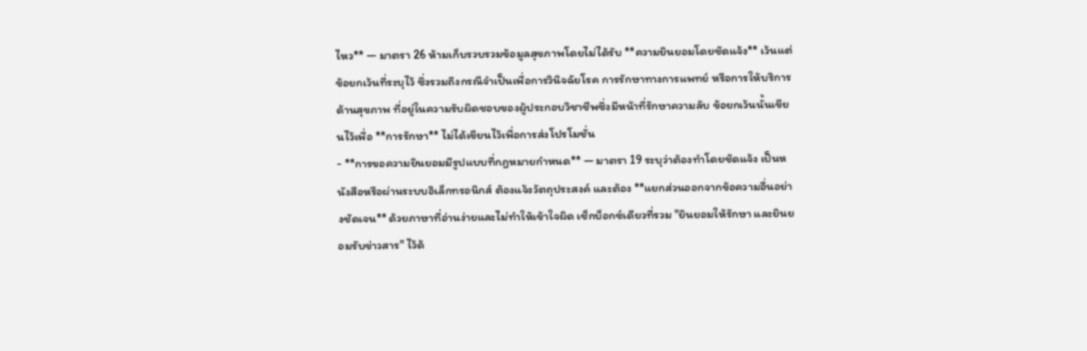ไหว** — มาตรา 26 ห้ามเก็บรวบรวมข้อมูลสุขภาพโดยไม่ได้รับ **ความยินยอมโดยชัดแจ้ง** เว้นแต่ข้อยกเว้นที่ระบุไว้ ซึ่งรวมถึงกรณีจำเป็นเพื่อการวินิจฉัยโรค การรักษาทางการแพทย์ หรือการให้บริการด้านสุขภาพ ที่อยู่ในความรับผิดชอบของผู้ประกอบวิชาชีพซึ่งมีหน้าที่รักษาความลับ ข้อยกเว้นนั้นเขียนไว้เพื่อ **การรักษา** ไม่ได้เขียนไว้เพื่อการส่งโปรโมชั่น
- **การขอความยินยอมมีรูปแบบที่กฎหมายกำหนด** — มาตรา 19 ระบุว่าต้องทำโดยชัดแจ้ง เป็นหนังสือหรือผ่านระบบอิเล็กทรอนิกส์ ต้องแจ้งวัตถุประสงค์ และต้อง **แยกส่วนออกจากข้อความอื่นอย่างชัดเจน** ด้วยภาษาที่อ่านง่ายและไม่ทำให้เข้าใจผิด เช็กบ็อกซ์เดียวที่รวม "ยินยอมให้รักษา และยินยอมรับข่าวสาร" ไว้ด้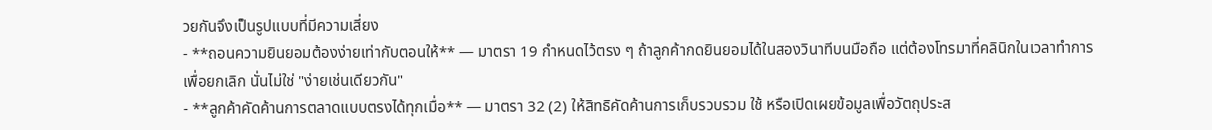วยกันจึงเป็นรูปแบบที่มีความเสี่ยง
- **ถอนความยินยอมต้องง่ายเท่ากับตอนให้** — มาตรา 19 กำหนดไว้ตรง ๆ ถ้าลูกค้ากดยินยอมได้ในสองวินาทีบนมือถือ แต่ต้องโทรมาที่คลินิกในเวลาทำการเพื่อยกเลิก นั่นไม่ใช่ "ง่ายเช่นเดียวกัน"
- **ลูกค้าคัดค้านการตลาดแบบตรงได้ทุกเมื่อ** — มาตรา 32 (2) ให้สิทธิคัดค้านการเก็บรวบรวม ใช้ หรือเปิดเผยข้อมูลเพื่อวัตถุประส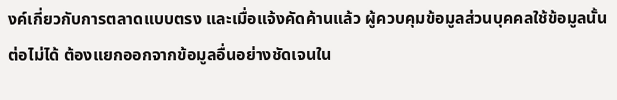งค์เกี่ยวกับการตลาดแบบตรง และเมื่อแจ้งคัดค้านแล้ว ผู้ควบคุมข้อมูลส่วนบุคคลใช้ข้อมูลนั้นต่อไม่ได้ ต้องแยกออกจากข้อมูลอื่นอย่างชัดเจนใน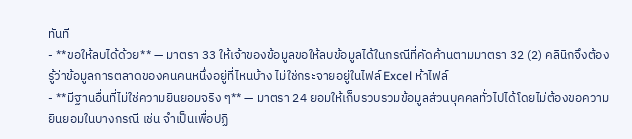ทันที
- **ขอให้ลบได้ด้วย** — มาตรา 33 ให้เจ้าของข้อมูลขอให้ลบข้อมูลได้ในกรณีที่คัดค้านตามมาตรา 32 (2) คลินิกจึงต้องรู้ว่าข้อมูลการตลาดของคนคนหนึ่งอยู่ที่ไหนบ้าง ไม่ใช่กระจายอยู่ในไฟล์ Excel ห้าไฟล์
- **มีฐานอื่นที่ไม่ใช่ความยินยอมจริง ๆ** — มาตรา 24 ยอมให้เก็บรวบรวมข้อมูลส่วนบุคคลทั่วไปได้โดยไม่ต้องขอความยินยอมในบางกรณี เช่น จำเป็นเพื่อปฏิ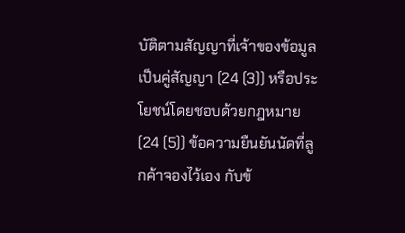บัติตามสัญญาที่เจ้าของข้อมูลเป็นคู่สัญญา (24 (3)) หรือประโยชน์โดยชอบด้วยกฎหมาย (24 (5)) ข้อความยืนยันนัดที่ลูกค้าจองไว้เอง กับข้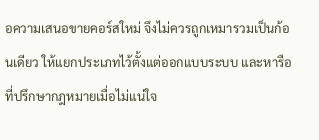อความเสนอขายคอร์สใหม่ จึงไม่ควรถูกเหมารวมเป็นก้อนเดียว ให้แยกประเภทไว้ตั้งแต่ออกแบบระบบ และหารือที่ปรึกษากฎหมายเมื่อไม่แน่ใจ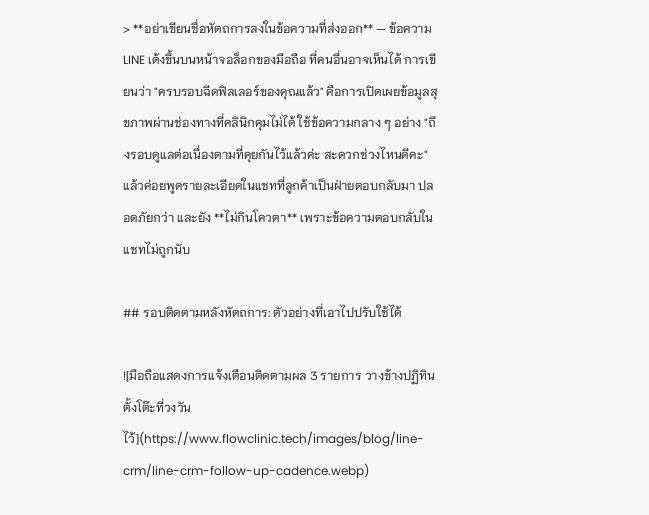> **อย่าเขียนชื่อหัตถการลงในข้อความที่ส่งออก** — ข้อความ LINE เด้งขึ้นบนหน้าจอล็อกของมือถือ ที่คนอื่นอาจเห็นได้ การเขียนว่า "ครบรอบฉีดฟิลเลอร์ของคุณแล้ว" คือการเปิดเผยข้อมูลสุขภาพผ่านช่องทางที่คลินิกคุมไม่ได้ ใช้ข้อความกลาง ๆ อย่าง "ถึงรอบดูแลต่อเนื่องตามที่คุยกันไว้แล้วค่ะ สะดวกช่วงไหนดีคะ" แล้วค่อยพูดรายละเอียดในแชทที่ลูกค้าเป็นฝ่ายตอบกลับมา ปลอดภัยกว่า และยัง **ไม่กินโควตา** เพราะข้อความตอบกลับในแชทไม่ถูกนับ

## รอบติดตามหลังหัตถการ: ตัวอย่างที่เอาไปปรับใช้ได้

![มือถือแสดงการแจ้งเตือนติดตามผล 3 รายการ วางข้างปฏิทินตั้งโต๊ะที่วงวันไว้](https://www.flowclinic.tech/images/blog/line-crm/line-crm-follow-up-cadence.webp)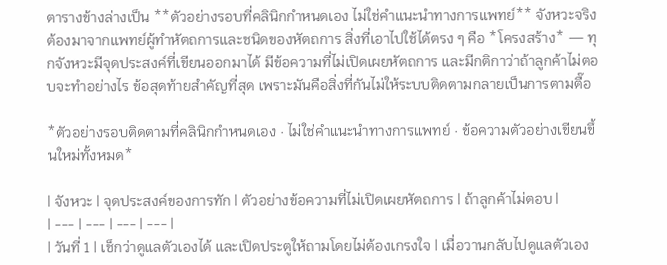ตารางข้างล่างเป็น **ตัวอย่างรอบที่คลินิกกำหนดเอง ไม่ใช่คำแนะนำทางการแพทย์** จังหวะจริงต้องมาจากแพทย์ผู้ทำหัตถการและชนิดของหัตถการ สิ่งที่เอาไปใช้ได้ตรง ๆ คือ *โครงสร้าง* — ทุกจังหวะมีจุดประสงค์ที่เขียนออกมาได้ มีข้อความที่ไม่เปิดเผยหัตถการ และมีกติกาว่าถ้าลูกค้าไม่ตอบจะทำอย่างไร ข้อสุดท้ายสำคัญที่สุด เพราะมันคือสิ่งที่กันไม่ให้ระบบติดตามกลายเป็นการตามตื๊อ

*ตัวอย่างรอบติดตามที่คลินิกกำหนดเอง · ไม่ใช่คำแนะนำทางการแพทย์ · ข้อความตัวอย่างเขียนขึ้นใหม่ทั้งหมด*

| จังหวะ | จุดประสงค์ของการทัก | ตัวอย่างข้อความที่ไม่เปิดเผยหัตถการ | ถ้าลูกค้าไม่ตอบ |
| --- | --- | --- | --- |
| วันที่ 1 | เช็กว่าดูแลตัวเองได้ และเปิดประตูให้ถามโดยไม่ต้องเกรงใจ | เมื่อวานกลับไปดูแลตัวเอง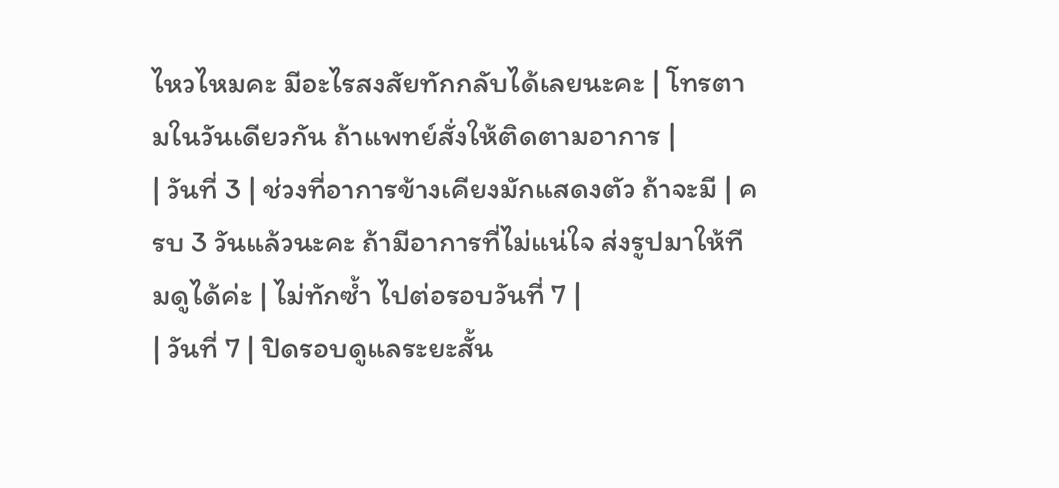ไหวไหมคะ มีอะไรสงสัยทักกลับได้เลยนะคะ | โทรตามในวันเดียวกัน ถ้าแพทย์สั่งให้ติดตามอาการ |
| วันที่ 3 | ช่วงที่อาการข้างเคียงมักแสดงตัว ถ้าจะมี | ครบ 3 วันแล้วนะคะ ถ้ามีอาการที่ไม่แน่ใจ ส่งรูปมาให้ทีมดูได้ค่ะ | ไม่ทักซ้ำ ไปต่อรอบวันที่ 7 |
| วันที่ 7 | ปิดรอบดูแลระยะสั้น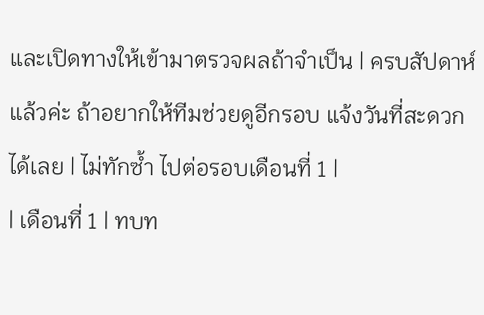และเปิดทางให้เข้ามาตรวจผลถ้าจำเป็น | ครบสัปดาห์แล้วค่ะ ถ้าอยากให้ทีมช่วยดูอีกรอบ แจ้งวันที่สะดวกได้เลย | ไม่ทักซ้ำ ไปต่อรอบเดือนที่ 1 |
| เดือนที่ 1 | ทบท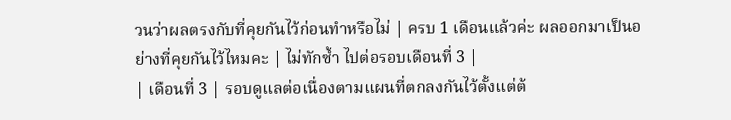วนว่าผลตรงกับที่คุยกันไว้ก่อนทำหรือไม่ | ครบ 1 เดือนแล้วค่ะ ผลออกมาเป็นอย่างที่คุยกันไว้ไหมคะ | ไม่ทักซ้ำ ไปต่อรอบเดือนที่ 3 |
| เดือนที่ 3 | รอบดูแลต่อเนื่องตามแผนที่ตกลงกันไว้ตั้งแต่ต้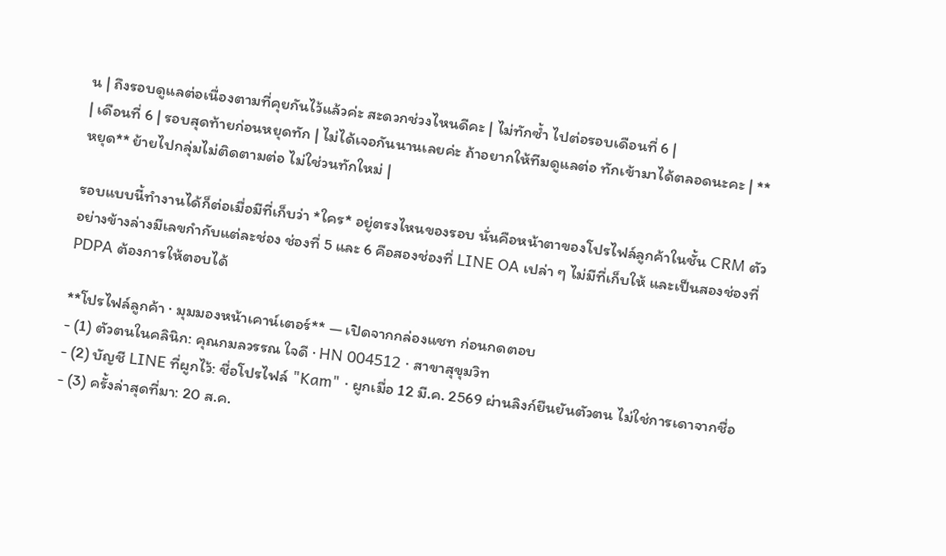น | ถึงรอบดูแลต่อเนื่องตามที่คุยกันไว้แล้วค่ะ สะดวกช่วงไหนดีคะ | ไม่ทักซ้ำ ไปต่อรอบเดือนที่ 6 |
| เดือนที่ 6 | รอบสุดท้ายก่อนหยุดทัก | ไม่ได้เจอกันนานเลยค่ะ ถ้าอยากให้ทีมดูแลต่อ ทักเข้ามาได้ตลอดนะคะ | **หยุด** ย้ายไปกลุ่มไม่ติดตามต่อ ไม่ใช่วนทักใหม่ |

รอบแบบนี้ทำงานได้ก็ต่อเมื่อมีที่เก็บว่า *ใคร* อยู่ตรงไหนของรอบ นั่นคือหน้าตาของโปรไฟล์ลูกค้าในชั้น CRM ตัวอย่างข้างล่างมีเลขกำกับแต่ละช่อง ช่องที่ 5 และ 6 คือสองช่องที่ LINE OA เปล่า ๆ ไม่มีที่เก็บให้ และเป็นสองช่องที่ PDPA ต้องการให้ตอบได้

**โปรไฟล์ลูกค้า · มุมมองหน้าเคาน์เตอร์** — เปิดจากกล่องแชท ก่อนกดตอบ
- (1) ตัวตนในคลินิก: คุณกมลวรรณ ใจดี · HN 004512 · สาขาสุขุมวิท
- (2) บัญชี LINE ที่ผูกไว้: ชื่อโปรไฟล์ "Kam" · ผูกเมื่อ 12 มี.ค. 2569 ผ่านลิงก์ยืนยันตัวตน ไม่ใช่การเดาจากชื่อ
- (3) ครั้งล่าสุดที่มา: 20 ส.ค.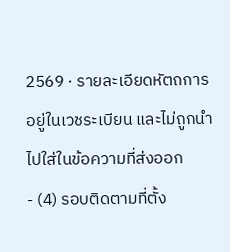2569 · รายละเอียดหัตถการอยู่ในเวชระเบียน และไม่ถูกนำไปใส่ในข้อความที่ส่งออก
- (4) รอบติดตามที่ตั้ง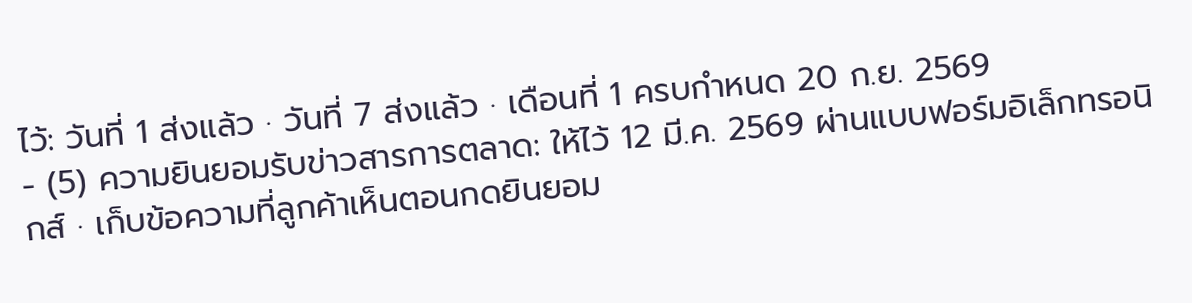ไว้: วันที่ 1 ส่งแล้ว · วันที่ 7 ส่งแล้ว · เดือนที่ 1 ครบกำหนด 20 ก.ย. 2569
- (5) ความยินยอมรับข่าวสารการตลาด: ให้ไว้ 12 มี.ค. 2569 ผ่านแบบฟอร์มอิเล็กทรอนิกส์ · เก็บข้อความที่ลูกค้าเห็นตอนกดยินยอม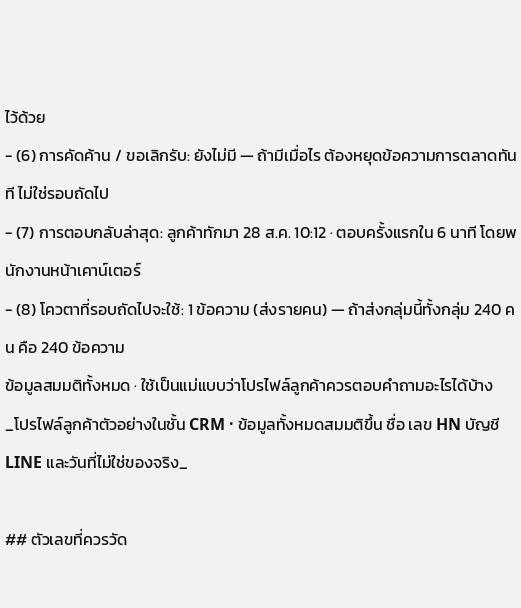ไว้ด้วย
- (6) การคัดค้าน / ขอเลิกรับ: ยังไม่มี — ถ้ามีเมื่อไร ต้องหยุดข้อความการตลาดทันที ไม่ใช่รอบถัดไป
- (7) การตอบกลับล่าสุด: ลูกค้าทักมา 28 ส.ค. 10:12 · ตอบครั้งแรกใน 6 นาที โดยพนักงานหน้าเคาน์เตอร์
- (8) โควตาที่รอบถัดไปจะใช้: 1 ข้อความ (ส่งรายคน) — ถ้าส่งกลุ่มนี้ทั้งกลุ่ม 240 คน คือ 240 ข้อความ
ข้อมูลสมมติทั้งหมด · ใช้เป็นแม่แบบว่าโปรไฟล์ลูกค้าควรตอบคำถามอะไรได้บ้าง
_โปรไฟล์ลูกค้าตัวอย่างในชั้น CRM · ข้อมูลทั้งหมดสมมติขึ้น ชื่อ เลข HN บัญชี LINE และวันที่ไม่ใช่ของจริง_

## ตัวเลขที่ควรวัด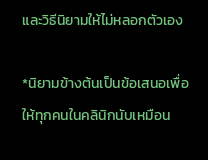และวิธีนิยามให้ไม่หลอกตัวเอง

*นิยามข้างต้นเป็นข้อเสนอเพื่อให้ทุกคนในคลินิกนับเหมือน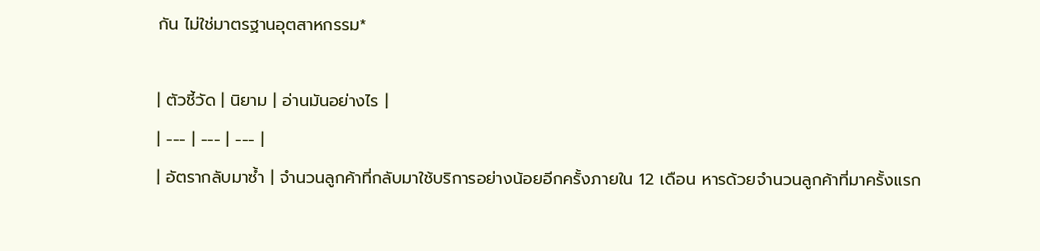กัน ไม่ใช่มาตรฐานอุตสาหกรรม*

| ตัวชี้วัด | นิยาม | อ่านมันอย่างไร |
| --- | --- | --- |
| อัตรากลับมาซ้ำ | จำนวนลูกค้าที่กลับมาใช้บริการอย่างน้อยอีกครั้งภายใน 12 เดือน หารด้วยจำนวนลูกค้าที่มาครั้งแรก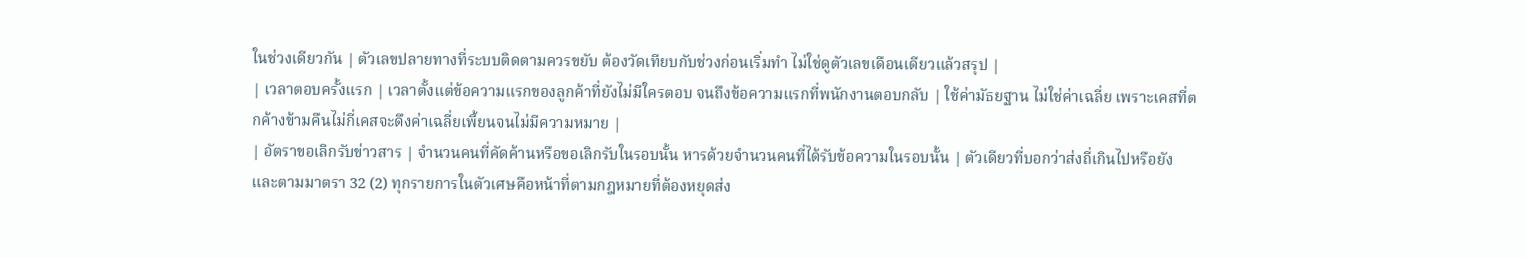ในช่วงเดียวกัน | ตัวเลขปลายทางที่ระบบติดตามควรขยับ ต้องวัดเทียบกับช่วงก่อนเริ่มทำ ไม่ใช่ดูตัวเลขเดือนเดียวแล้วสรุป |
| เวลาตอบครั้งแรก | เวลาตั้งแต่ข้อความแรกของลูกค้าที่ยังไม่มีใครตอบ จนถึงข้อความแรกที่พนักงานตอบกลับ | ใช้ค่ามัธยฐาน ไม่ใช่ค่าเฉลี่ย เพราะเคสที่ตกค้างข้ามคืนไม่กี่เคสจะดึงค่าเฉลี่ยเพี้ยนจนไม่มีความหมาย |
| อัตราขอเลิกรับข่าวสาร | จำนวนคนที่คัดค้านหรือขอเลิกรับในรอบนั้น หารด้วยจำนวนคนที่ได้รับข้อความในรอบนั้น | ตัวเดียวที่บอกว่าส่งถี่เกินไปหรือยัง และตามมาตรา 32 (2) ทุกรายการในตัวเศษคือหน้าที่ตามกฎหมายที่ต้องหยุดส่ง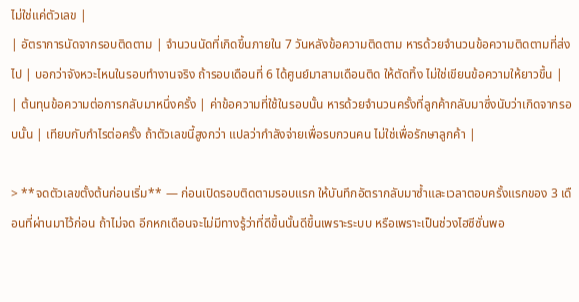ไม่ใช่แค่ตัวเลข |
| อัตราการนัดจากรอบติดตาม | จำนวนนัดที่เกิดขึ้นภายใน 7 วันหลังข้อความติดตาม หารด้วยจำนวนข้อความติดตามที่ส่งไป | บอกว่าจังหวะไหนในรอบทำงานจริง ถ้ารอบเดือนที่ 6 ได้ศูนย์มาสามเดือนติด ให้ตัดทิ้ง ไม่ใช่เขียนข้อความให้ยาวขึ้น |
| ต้นทุนข้อความต่อการกลับมาหนึ่งครั้ง | ค่าข้อความที่ใช้ในรอบนั้น หารด้วยจำนวนครั้งที่ลูกค้ากลับมาซึ่งนับว่าเกิดจากรอบนั้น | เทียบกับกำไรต่อครั้ง ถ้าตัวเลขนี้สูงกว่า แปลว่ากำลังจ่ายเพื่อรบกวนคน ไม่ใช่เพื่อรักษาลูกค้า |

> **จดตัวเลขตั้งต้นก่อนเริ่ม** — ก่อนเปิดรอบติดตามรอบแรก ให้บันทึกอัตรากลับมาซ้ำและเวลาตอบครั้งแรกของ 3 เดือนที่ผ่านมาไว้ก่อน ถ้าไม่จด อีกหกเดือนจะไม่มีทางรู้ว่าที่ดีขึ้นนั้นดีขึ้นเพราะระบบ หรือเพราะเป็นช่วงไฮซีซั่นพอ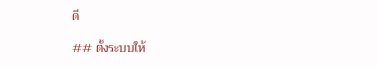ดี

## ตั้งระบบให้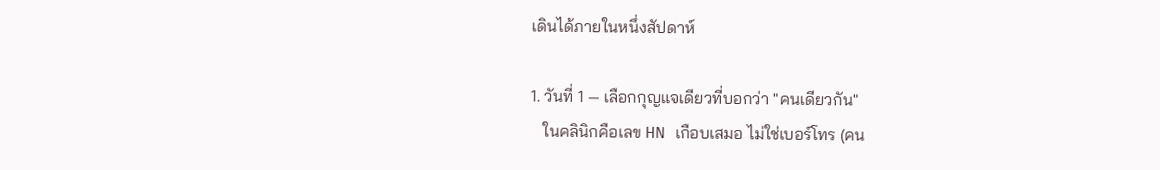เดินได้ภายในหนึ่งสัปดาห์

1. วันที่ 1 — เลือกกุญแจเดียวที่บอกว่า "คนเดียวกัน"
   ในคลินิกคือเลข HN เกือบเสมอ ไม่ใช่เบอร์โทร (คน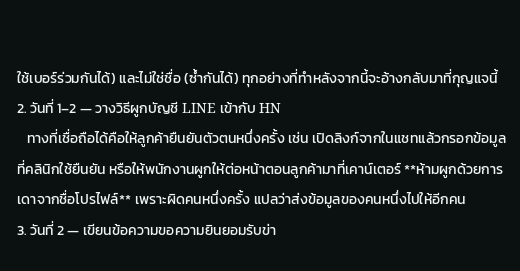ใช้เบอร์ร่วมกันได้) และไม่ใช่ชื่อ (ซ้ำกันได้) ทุกอย่างที่ทำหลังจากนี้จะอ้างกลับมาที่กุญแจนี้
2. วันที่ 1–2 — วางวิธีผูกบัญชี LINE เข้ากับ HN
   ทางที่เชื่อถือได้คือให้ลูกค้ายืนยันตัวตนหนึ่งครั้ง เช่น เปิดลิงก์จากในแชทแล้วกรอกข้อมูลที่คลินิกใช้ยืนยัน หรือให้พนักงานผูกให้ต่อหน้าตอนลูกค้ามาที่เคาน์เตอร์ **ห้ามผูกด้วยการเดาจากชื่อโปรไฟล์** เพราะผิดคนหนึ่งครั้ง แปลว่าส่งข้อมูลของคนหนึ่งไปให้อีกคน
3. วันที่ 2 — เขียนข้อความขอความยินยอมรับข่า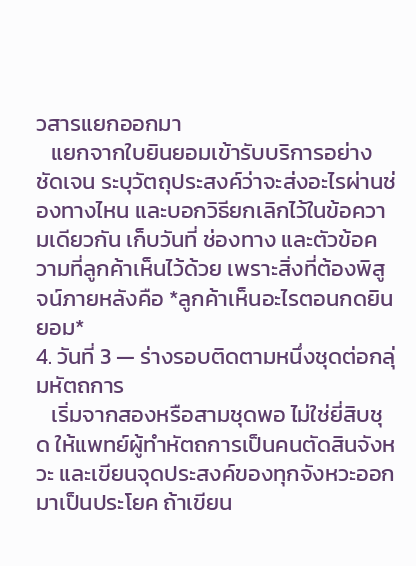วสารแยกออกมา
   แยกจากใบยินยอมเข้ารับบริการอย่างชัดเจน ระบุวัตถุประสงค์ว่าจะส่งอะไรผ่านช่องทางไหน และบอกวิธียกเลิกไว้ในข้อความเดียวกัน เก็บวันที่ ช่องทาง และตัวข้อความที่ลูกค้าเห็นไว้ด้วย เพราะสิ่งที่ต้องพิสูจน์ภายหลังคือ *ลูกค้าเห็นอะไรตอนกดยินยอม*
4. วันที่ 3 — ร่างรอบติดตามหนึ่งชุดต่อกลุ่มหัตถการ
   เริ่มจากสองหรือสามชุดพอ ไม่ใช่ยี่สิบชุด ให้แพทย์ผู้ทำหัตถการเป็นคนตัดสินจังหวะ และเขียนจุดประสงค์ของทุกจังหวะออกมาเป็นประโยค ถ้าเขียน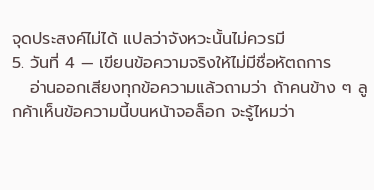จุดประสงค์ไม่ได้ แปลว่าจังหวะนั้นไม่ควรมี
5. วันที่ 4 — เขียนข้อความจริงให้ไม่มีชื่อหัตถการ
   อ่านออกเสียงทุกข้อความแล้วถามว่า ถ้าคนข้าง ๆ ลูกค้าเห็นข้อความนี้บนหน้าจอล็อก จะรู้ไหมว่า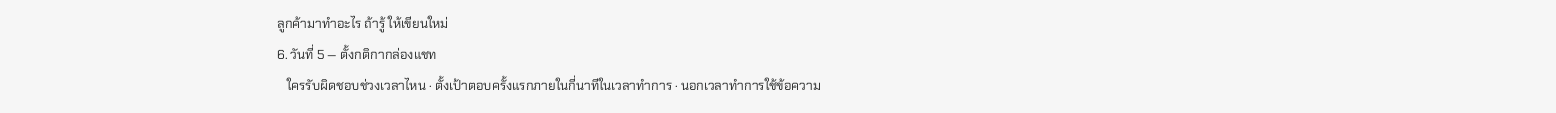ลูกค้ามาทำอะไร ถ้ารู้ ให้เขียนใหม่
6. วันที่ 5 — ตั้งกติกากล่องแชท
   ใครรับผิดชอบช่วงเวลาไหน · ตั้งเป้าตอบครั้งแรกภายในกี่นาทีในเวลาทำการ · นอกเวลาทำการใช้ข้อความ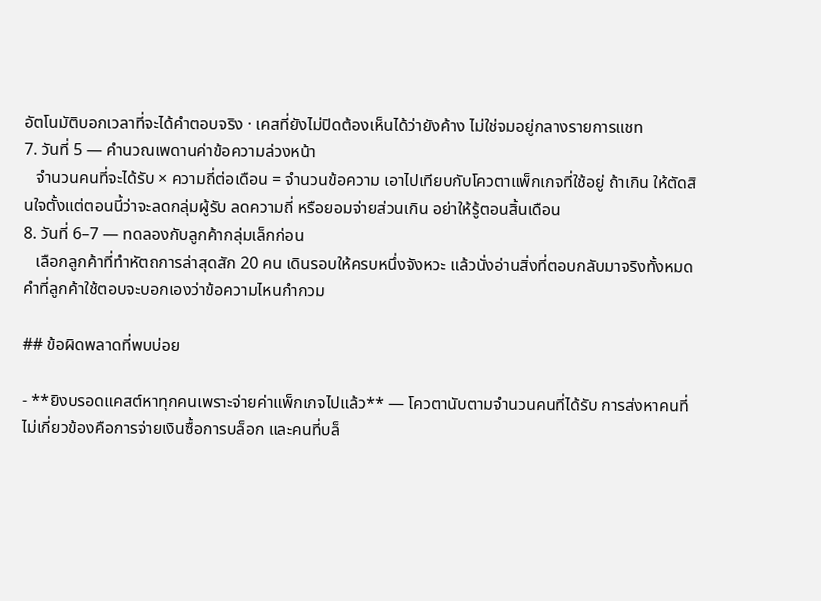อัตโนมัติบอกเวลาที่จะได้คำตอบจริง · เคสที่ยังไม่ปิดต้องเห็นได้ว่ายังค้าง ไม่ใช่จมอยู่กลางรายการแชท
7. วันที่ 5 — คำนวณเพดานค่าข้อความล่วงหน้า
   จำนวนคนที่จะได้รับ × ความถี่ต่อเดือน = จำนวนข้อความ เอาไปเทียบกับโควตาแพ็กเกจที่ใช้อยู่ ถ้าเกิน ให้ตัดสินใจตั้งแต่ตอนนี้ว่าจะลดกลุ่มผู้รับ ลดความถี่ หรือยอมจ่ายส่วนเกิน อย่าให้รู้ตอนสิ้นเดือน
8. วันที่ 6–7 — ทดลองกับลูกค้ากลุ่มเล็กก่อน
   เลือกลูกค้าที่ทำหัตถการล่าสุดสัก 20 คน เดินรอบให้ครบหนึ่งจังหวะ แล้วนั่งอ่านสิ่งที่ตอบกลับมาจริงทั้งหมด คำที่ลูกค้าใช้ตอบจะบอกเองว่าข้อความไหนกำกวม

## ข้อผิดพลาดที่พบบ่อย

- **ยิงบรอดแคสต์หาทุกคนเพราะจ่ายค่าแพ็กเกจไปแล้ว** — โควตานับตามจำนวนคนที่ได้รับ การส่งหาคนที่ไม่เกี่ยวข้องคือการจ่ายเงินซื้อการบล็อก และคนที่บล็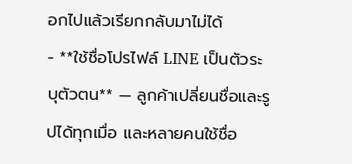อกไปแล้วเรียกกลับมาไม่ได้
- **ใช้ชื่อโปรไฟล์ LINE เป็นตัวระบุตัวตน** — ลูกค้าเปลี่ยนชื่อและรูปได้ทุกเมื่อ และหลายคนใช้ชื่อ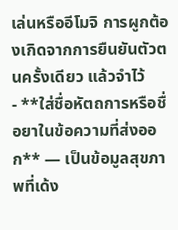เล่นหรืออีโมจิ การผูกต้องเกิดจากการยืนยันตัวตนครั้งเดียว แล้วจำไว้
- **ใส่ชื่อหัตถการหรือชื่อยาในข้อความที่ส่งออก** — เป็นข้อมูลสุขภาพที่เด้ง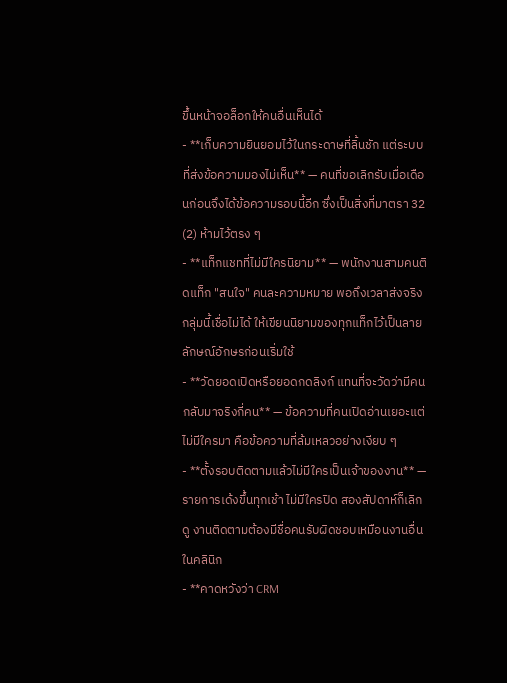ขึ้นหน้าจอล็อกให้คนอื่นเห็นได้
- **เก็บความยินยอมไว้ในกระดาษที่ลิ้นชัก แต่ระบบที่ส่งข้อความมองไม่เห็น** — คนที่ขอเลิกรับเมื่อเดือนก่อนจึงได้ข้อความรอบนี้อีก ซึ่งเป็นสิ่งที่มาตรา 32 (2) ห้ามไว้ตรง ๆ
- **แท็กแชทที่ไม่มีใครนิยาม** — พนักงานสามคนติดแท็ก "สนใจ" คนละความหมาย พอถึงเวลาส่งจริง กลุ่มนี้เชื่อไม่ได้ ให้เขียนนิยามของทุกแท็กไว้เป็นลายลักษณ์อักษรก่อนเริ่มใช้
- **วัดยอดเปิดหรือยอดกดลิงก์ แทนที่จะวัดว่ามีคนกลับมาจริงกี่คน** — ข้อความที่คนเปิดอ่านเยอะแต่ไม่มีใครมา คือข้อความที่ล้มเหลวอย่างเงียบ ๆ
- **ตั้งรอบติดตามแล้วไม่มีใครเป็นเจ้าของงาน** — รายการเด้งขึ้นทุกเช้า ไม่มีใครปิด สองสัปดาห์ก็เลิกดู งานติดตามต้องมีชื่อคนรับผิดชอบเหมือนงานอื่นในคลินิก
- **คาดหวังว่า CRM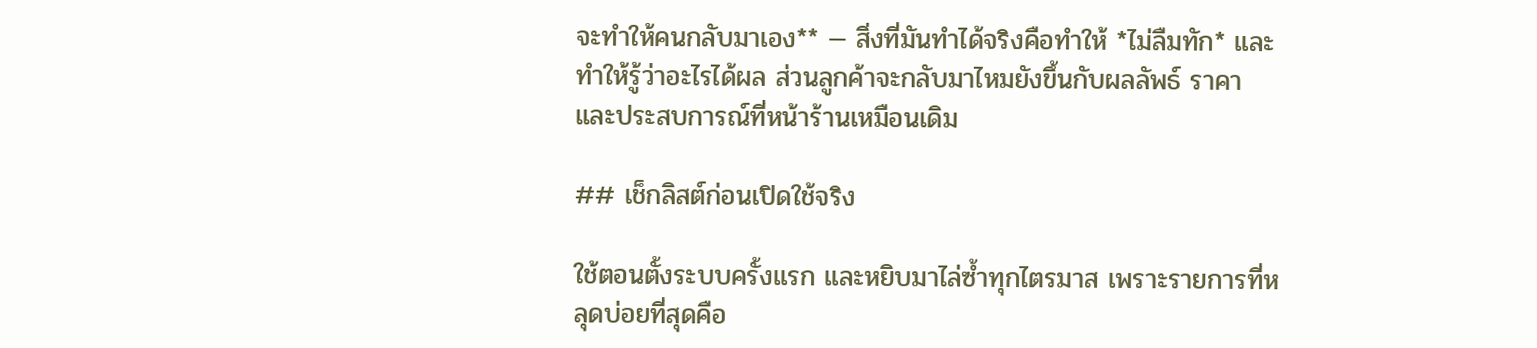จะทำให้คนกลับมาเอง** — สิ่งที่มันทำได้จริงคือทำให้ *ไม่ลืมทัก* และทำให้รู้ว่าอะไรได้ผล ส่วนลูกค้าจะกลับมาไหมยังขึ้นกับผลลัพธ์ ราคา และประสบการณ์ที่หน้าร้านเหมือนเดิม

## เช็กลิสต์ก่อนเปิดใช้จริง

ใช้ตอนตั้งระบบครั้งแรก และหยิบมาไล่ซ้ำทุกไตรมาส เพราะรายการที่หลุดบ่อยที่สุดคือ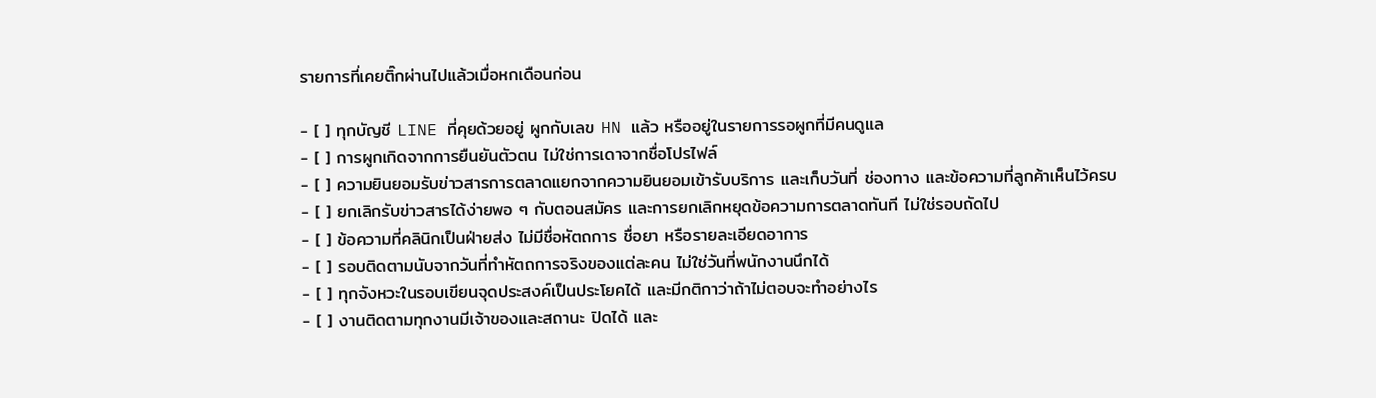รายการที่เคยติ๊กผ่านไปแล้วเมื่อหกเดือนก่อน

- [ ] ทุกบัญชี LINE ที่คุยด้วยอยู่ ผูกกับเลข HN แล้ว หรืออยู่ในรายการรอผูกที่มีคนดูแล
- [ ] การผูกเกิดจากการยืนยันตัวตน ไม่ใช่การเดาจากชื่อโปรไฟล์
- [ ] ความยินยอมรับข่าวสารการตลาดแยกจากความยินยอมเข้ารับบริการ และเก็บวันที่ ช่องทาง และข้อความที่ลูกค้าเห็นไว้ครบ
- [ ] ยกเลิกรับข่าวสารได้ง่ายพอ ๆ กับตอนสมัคร และการยกเลิกหยุดข้อความการตลาดทันที ไม่ใช่รอบถัดไป
- [ ] ข้อความที่คลินิกเป็นฝ่ายส่ง ไม่มีชื่อหัตถการ ชื่อยา หรือรายละเอียดอาการ
- [ ] รอบติดตามนับจากวันที่ทำหัตถการจริงของแต่ละคน ไม่ใช่วันที่พนักงานนึกได้
- [ ] ทุกจังหวะในรอบเขียนจุดประสงค์เป็นประโยคได้ และมีกติกาว่าถ้าไม่ตอบจะทำอย่างไร
- [ ] งานติดตามทุกงานมีเจ้าของและสถานะ ปิดได้ และ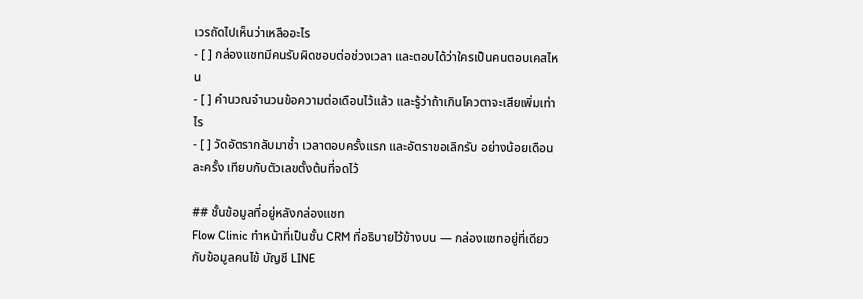เวรถัดไปเห็นว่าเหลืออะไร
- [ ] กล่องแชทมีคนรับผิดชอบต่อช่วงเวลา และตอบได้ว่าใครเป็นคนตอบเคสไหน
- [ ] คำนวณจำนวนข้อความต่อเดือนไว้แล้ว และรู้ว่าถ้าเกินโควตาจะเสียเพิ่มเท่าไร
- [ ] วัดอัตรากลับมาซ้ำ เวลาตอบครั้งแรก และอัตราขอเลิกรับ อย่างน้อยเดือนละครั้ง เทียบกับตัวเลขตั้งต้นที่จดไว้

## ชั้นข้อมูลที่อยู่หลังกล่องแชท
Flow Clinic ทำหน้าที่เป็นชั้น CRM ที่อธิบายไว้ข้างบน — กล่องแชทอยู่ที่เดียวกับข้อมูลคนไข้ บัญชี LINE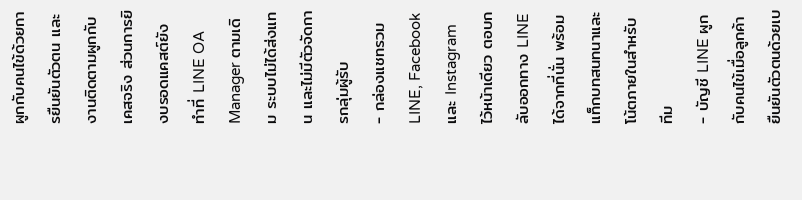ผูกกับคนไข้ด้วยการยืนยันตัวตน และงานติดตามผูกกับเคสจริง ส่วนการยิงบรอดแคสต์ยังทำที่ LINE OA Manager ตามเดิม ระบบไม่ได้ส่งแทน และไม่มีตัวจัดการกลุ่มผู้รับ
- กล่องแชทรวม LINE, Facebook และ Instagram ไว้หน้าเดียว ตอบกลับออกทาง LINE ได้จากที่นั่น พร้อมแท็กบทสนทนาและโน้ตภายในสำหรับทีม
- บัญชี LINE ผูกกับคนไข้เมื่อลูกค้ายืนยันตัวตนด้วยเบ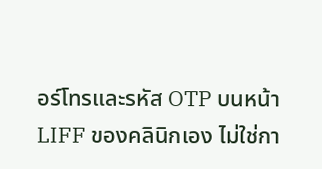อร์โทรและรหัส OTP บนหน้า LIFF ของคลินิกเอง ไม่ใช่กา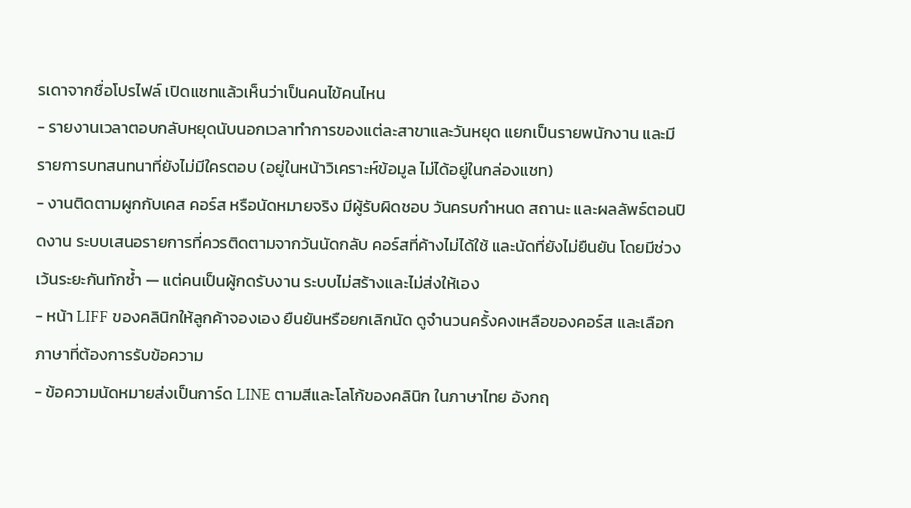รเดาจากชื่อโปรไฟล์ เปิดแชทแล้วเห็นว่าเป็นคนไข้คนไหน
- รายงานเวลาตอบกลับหยุดนับนอกเวลาทำการของแต่ละสาขาและวันหยุด แยกเป็นรายพนักงาน และมีรายการบทสนทนาที่ยังไม่มีใครตอบ (อยู่ในหน้าวิเคราะห์ข้อมูล ไม่ได้อยู่ในกล่องแชท)
- งานติดตามผูกกับเคส คอร์ส หรือนัดหมายจริง มีผู้รับผิดชอบ วันครบกำหนด สถานะ และผลลัพธ์ตอนปิดงาน ระบบเสนอรายการที่ควรติดตามจากวันนัดกลับ คอร์สที่ค้างไม่ได้ใช้ และนัดที่ยังไม่ยืนยัน โดยมีช่วงเว้นระยะกันทักซ้ำ — แต่คนเป็นผู้กดรับงาน ระบบไม่สร้างและไม่ส่งให้เอง
- หน้า LIFF ของคลินิกให้ลูกค้าจองเอง ยืนยันหรือยกเลิกนัด ดูจำนวนครั้งคงเหลือของคอร์ส และเลือกภาษาที่ต้องการรับข้อความ
- ข้อความนัดหมายส่งเป็นการ์ด LINE ตามสีและโลโก้ของคลินิก ในภาษาไทย อังกฤ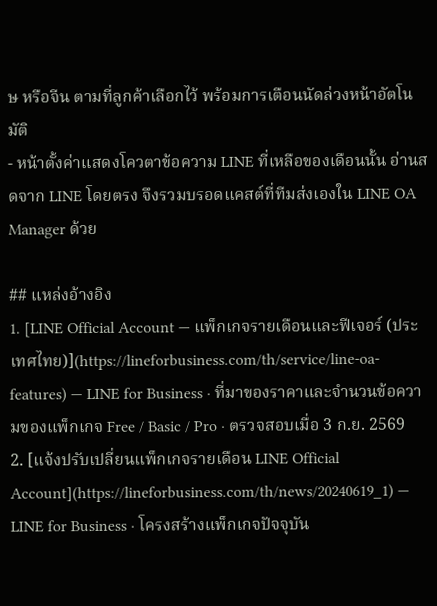ษ หรือจีน ตามที่ลูกค้าเลือกไว้ พร้อมการเตือนนัดล่วงหน้าอัตโนมัติ
- หน้าตั้งค่าแสดงโควตาข้อความ LINE ที่เหลือของเดือนนั้น อ่านสดจาก LINE โดยตรง จึงรวมบรอดแคสต์ที่ทีมส่งเองใน LINE OA Manager ด้วย

## แหล่งอ้างอิง
1. [LINE Official Account — แพ็กเกจรายเดือนและฟีเจอร์ (ประเทศไทย)](https://lineforbusiness.com/th/service/line-oa-features) — LINE for Business · ที่มาของราคาและจำนวนข้อความของแพ็กเกจ Free / Basic / Pro · ตรวจสอบเมื่อ 3 ก.ย. 2569
2. [แจ้งปรับเปลี่ยนแพ็กเกจรายเดือน LINE Official Account](https://lineforbusiness.com/th/news/20240619_1) — LINE for Business · โครงสร้างแพ็กเกจปัจจุบัน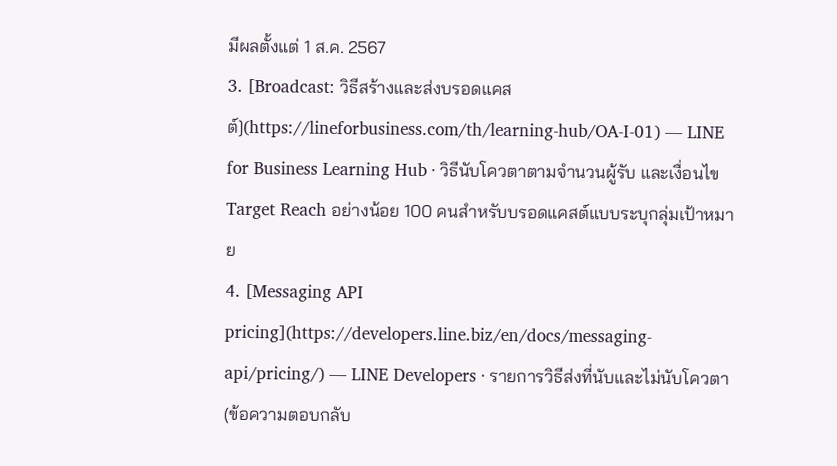มีผลตั้งแต่ 1 ส.ค. 2567
3. [Broadcast: วิธีสร้างและส่งบรอดแคสต์](https://lineforbusiness.com/th/learning-hub/OA-I-01) — LINE for Business Learning Hub · วิธีนับโควตาตามจำนวนผู้รับ และเงื่อนไข Target Reach อย่างน้อย 100 คนสำหรับบรอดแคสต์แบบระบุกลุ่มเป้าหมาย
4. [Messaging API pricing](https://developers.line.biz/en/docs/messaging-api/pricing/) — LINE Developers · รายการวิธีส่งที่นับและไม่นับโควตา (ข้อความตอบกลับ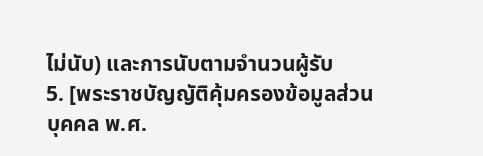ไม่นับ) และการนับตามจำนวนผู้รับ
5. [พระราชบัญญัติคุ้มครองข้อมูลส่วนบุคคล พ.ศ.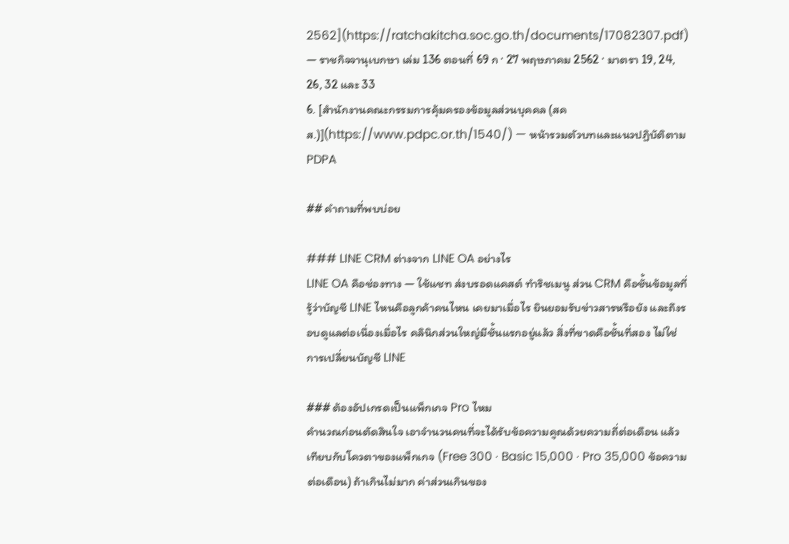2562](https://ratchakitcha.soc.go.th/documents/17082307.pdf) — ราชกิจจานุเบกษา เล่ม 136 ตอนที่ 69 ก · 27 พฤษภาคม 2562 · มาตรา 19, 24, 26, 32 และ 33
6. [สำนักงานคณะกรรมการคุ้มครองข้อมูลส่วนบุคคล (สคส.)](https://www.pdpc.or.th/1540/) — หน้ารวมตัวบทและแนวปฏิบัติตาม PDPA

## คำถามที่พบบ่อย

### LINE CRM ต่างจาก LINE OA อย่างไร
LINE OA คือช่องทาง — ใช้แชท ส่งบรอดแคสต์ ทำริชเมนู ส่วน CRM คือชั้นข้อมูลที่รู้ว่าบัญชี LINE ไหนคือลูกค้าคนไหน เคยมาเมื่อไร ยินยอมรับข่าวสารหรือยัง และถึงรอบดูแลต่อเนื่องเมื่อไร คลินิกส่วนใหญ่มีชั้นแรกอยู่แล้ว สิ่งที่ขาดคือชั้นที่สอง ไม่ใช่การเปลี่ยนบัญชี LINE

### ต้องอัปเกรดเป็นแพ็กเกจ Pro ไหม
คำนวณก่อนตัดสินใจ เอาจำนวนคนที่จะได้รับข้อความคูณด้วยความถี่ต่อเดือน แล้วเทียบกับโควตาของแพ็กเกจ (Free 300 · Basic 15,000 · Pro 35,000 ข้อความต่อเดือน) ถ้าเกินไม่มาก ค่าส่วนเกินของ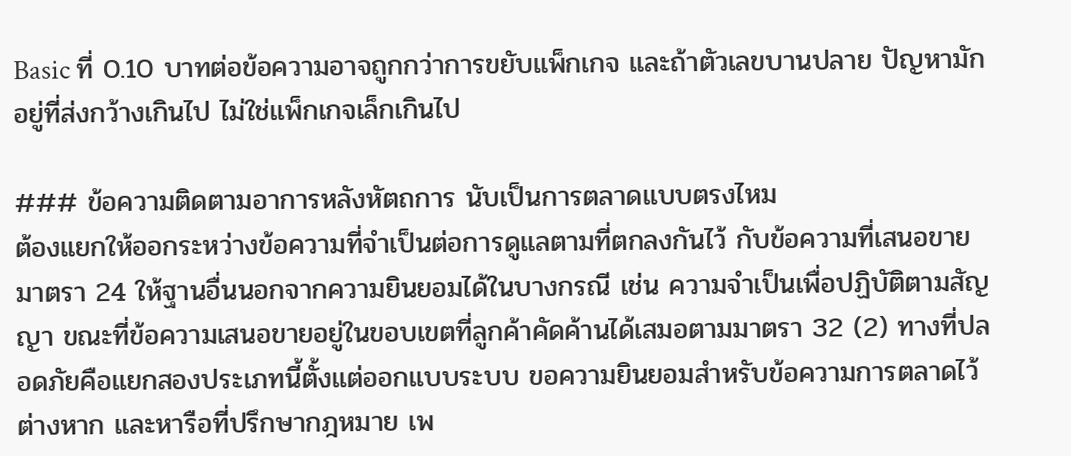Basic ที่ 0.10 บาทต่อข้อความอาจถูกกว่าการขยับแพ็กเกจ และถ้าตัวเลขบานปลาย ปัญหามักอยู่ที่ส่งกว้างเกินไป ไม่ใช่แพ็กเกจเล็กเกินไป

### ข้อความติดตามอาการหลังหัตถการ นับเป็นการตลาดแบบตรงไหม
ต้องแยกให้ออกระหว่างข้อความที่จำเป็นต่อการดูแลตามที่ตกลงกันไว้ กับข้อความที่เสนอขาย มาตรา 24 ให้ฐานอื่นนอกจากความยินยอมได้ในบางกรณี เช่น ความจำเป็นเพื่อปฏิบัติตามสัญญา ขณะที่ข้อความเสนอขายอยู่ในขอบเขตที่ลูกค้าคัดค้านได้เสมอตามมาตรา 32 (2) ทางที่ปลอดภัยคือแยกสองประเภทนี้ตั้งแต่ออกแบบระบบ ขอความยินยอมสำหรับข้อความการตลาดไว้ต่างหาก และหารือที่ปรึกษากฎหมาย เพ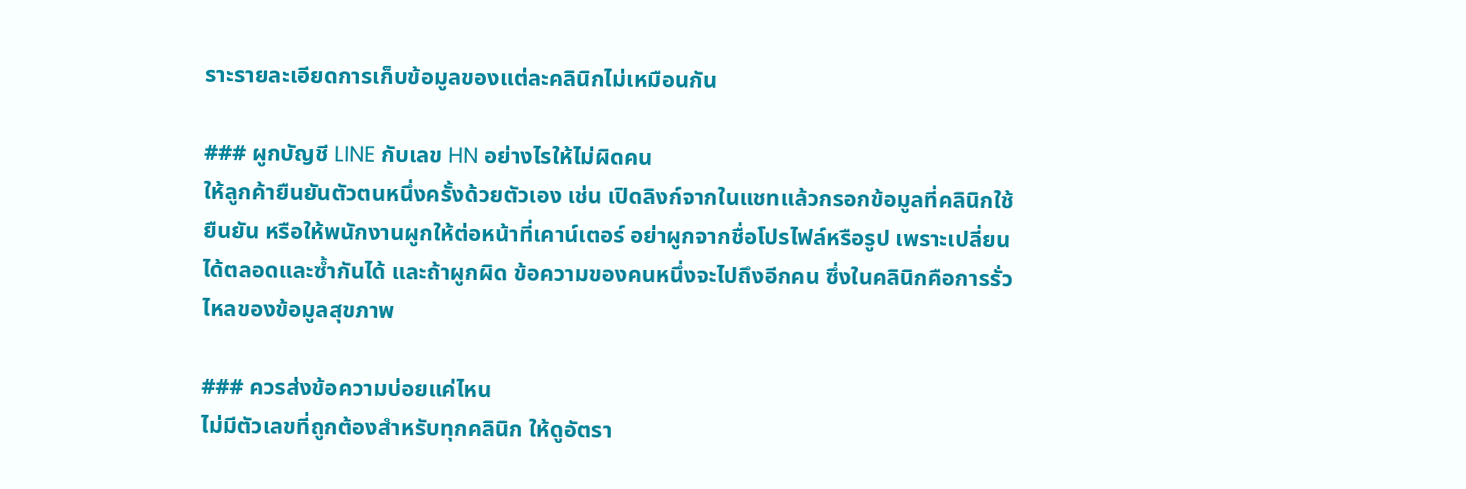ราะรายละเอียดการเก็บข้อมูลของแต่ละคลินิกไม่เหมือนกัน

### ผูกบัญชี LINE กับเลข HN อย่างไรให้ไม่ผิดคน
ให้ลูกค้ายืนยันตัวตนหนึ่งครั้งด้วยตัวเอง เช่น เปิดลิงก์จากในแชทแล้วกรอกข้อมูลที่คลินิกใช้ยืนยัน หรือให้พนักงานผูกให้ต่อหน้าที่เคาน์เตอร์ อย่าผูกจากชื่อโปรไฟล์หรือรูป เพราะเปลี่ยนได้ตลอดและซ้ำกันได้ และถ้าผูกผิด ข้อความของคนหนึ่งจะไปถึงอีกคน ซึ่งในคลินิกคือการรั่วไหลของข้อมูลสุขภาพ

### ควรส่งข้อความบ่อยแค่ไหน
ไม่มีตัวเลขที่ถูกต้องสำหรับทุกคลินิก ให้ดูอัตรา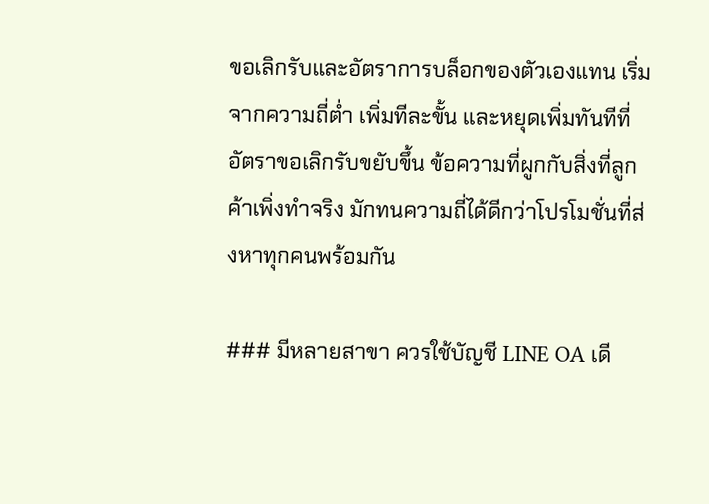ขอเลิกรับและอัตราการบล็อกของตัวเองแทน เริ่มจากความถี่ต่ำ เพิ่มทีละขั้น และหยุดเพิ่มทันทีที่อัตราขอเลิกรับขยับขึ้น ข้อความที่ผูกกับสิ่งที่ลูกค้าเพิ่งทำจริง มักทนความถี่ได้ดีกว่าโปรโมชั่นที่ส่งหาทุกคนพร้อมกัน

### มีหลายสาขา ควรใช้บัญชี LINE OA เดี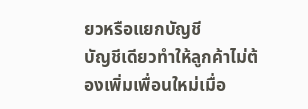ยวหรือแยกบัญชี
บัญชีเดียวทำให้ลูกค้าไม่ต้องเพิ่มเพื่อนใหม่เมื่อ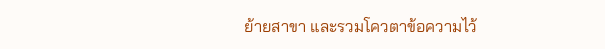ย้ายสาขา และรวมโควตาข้อความไว้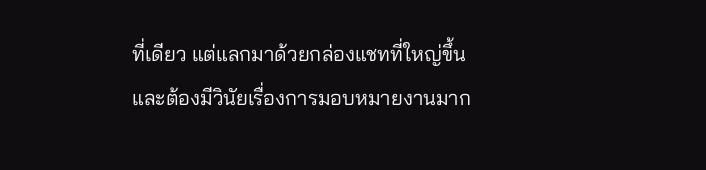ที่เดียว แต่แลกมาด้วยกล่องแชทที่ใหญ่ขึ้นและต้องมีวินัยเรื่องการมอบหมายงานมาก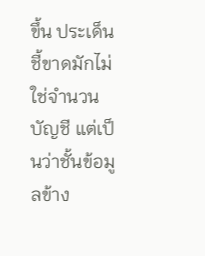ขึ้น ประเด็นชี้ขาดมักไม่ใช่จำนวนบัญชี แต่เป็นว่าชั้นข้อมูลข้าง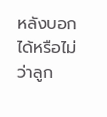หลังบอกได้หรือไม่ว่าลูก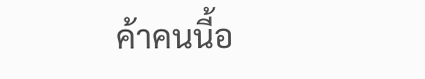ค้าคนนี้อ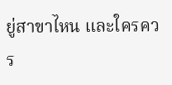ยู่สาขาไหน และใครควร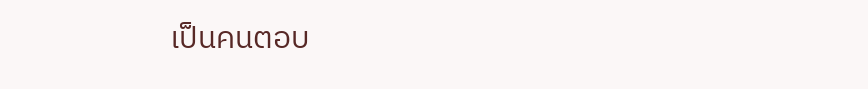เป็นคนตอบ